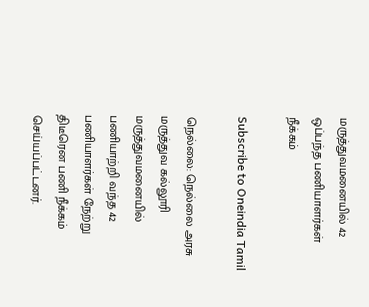மருத்துவமனையில் 42 ஒப்பந்த பணியாளர்கள் நீக்கம்

Subscribe to Oneindia Tamil

நெல்லை: நெல்லை அரசு மருத்துவ கல்லூரி மருத்துவமனையில் பணியாற்றி வந்த 42 பணியாளர்கள் நேற்று திடீரென பணி நீக்கம் செய்யப்பட்டனர்.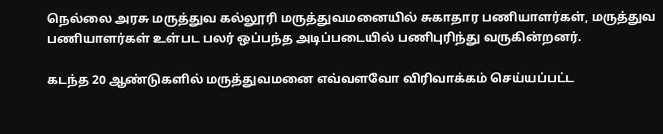நெல்லை அரசு மருத்துவ கல்லூரி மருத்துவமனையில் சுகாதார பணியாளர்கள், மருத்துவ பணியாளர்கள் உள்பட பலர் ஒப்பந்த அடிப்படையில் பணிபுரிந்து வருகின்றனர்.

கடந்த 20 ஆண்டுகளில் மருத்துவமனை எவ்வளவோ விரிவாக்கம் செய்யப்பட்ட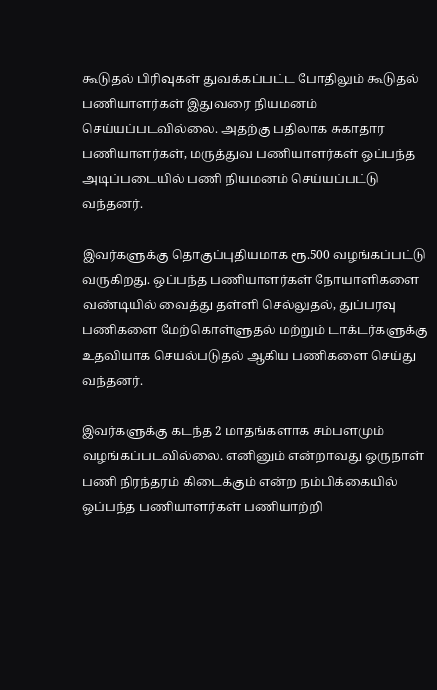கூடுதல் பிரிவுகள் துவக்கப்பட்ட போதிலும் கூடுதல் பணியாளர்கள் இதுவரை நியமனம் செய்யப்படவில்லை. அதற்கு பதிலாக சுகாதார பணியாளர்கள், மருத்துவ பணியாளர்கள் ஒப்பந்த அடிப்படையில் பணி நியமனம் செய்யப்பட்டு வந்தனர்.

இவர்களுக்கு தொகுப்புதியமாக ரூ.500 வழங்கப்பட்டு வருகிறது. ஒப்பந்த பணியாளர்கள் நோயாளிகளை வண்டியில் வைத்து தள்ளி செல்லுதல், துப்பரவு பணிகளை மேற்கொள்ளுதல் மற்றும் டாக்டர்களுக்கு உதவியாக செயல்படுதல் ஆகிய பணிகளை செய்து வந்தனர்.

இவர்களுக்கு கடந்த 2 மாதங்களாக சம்பளமும் வழங்கப்படவில்லை. எனினும் என்றாவது ஒருநாள் பணி நிரந்தரம் கிடைக்கும் என்ற நம்பிக்கையில் ஒப்பந்த பணியாளர்கள் பணியாற்றி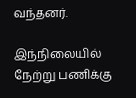வந்தனர்.

இந்நிலையில் நேற்று பணிக்கு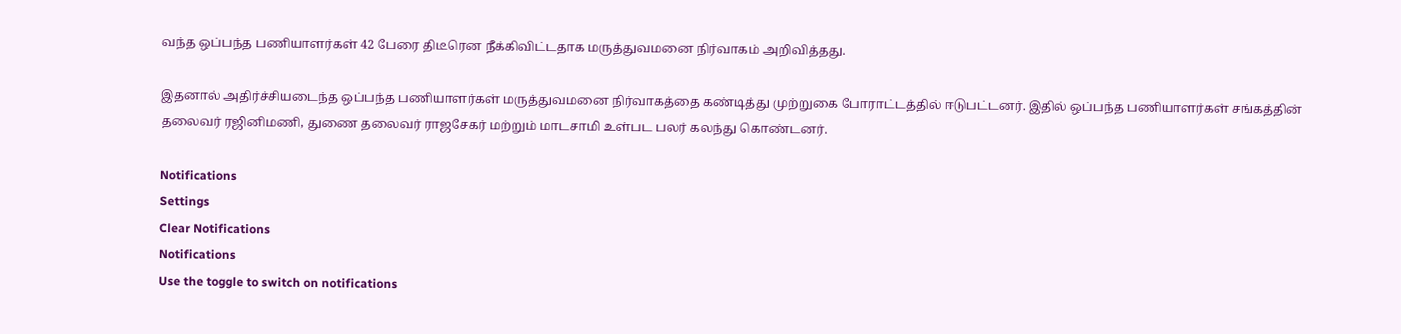வந்த ஒப்பந்த பணியாளர்கள் 42 பேரை திடீரென நீக்கிவிட்டதாக மருத்துவமனை நிர்வாகம் அறிவித்தது.

இதனால் அதிர்ச்சியடைந்த ஒப்பந்த பணியாளர்கள் மருத்துவமனை நிர்வாகத்தை கண்டித்து முற்றுகை போராட்டத்தில் ஈடுபட்டனர். இதில் ஒப்பந்த பணியாளர்கள் சங்கத்தின் தலைவர் ரஜினிமணி, துணை தலைவர் ராஜசேகர் மற்றும் மாடசாமி உள்பட பலர் கலந்து கொண்டனர்.

Notifications
Settings
Clear Notifications
Notifications
Use the toggle to switch on notifications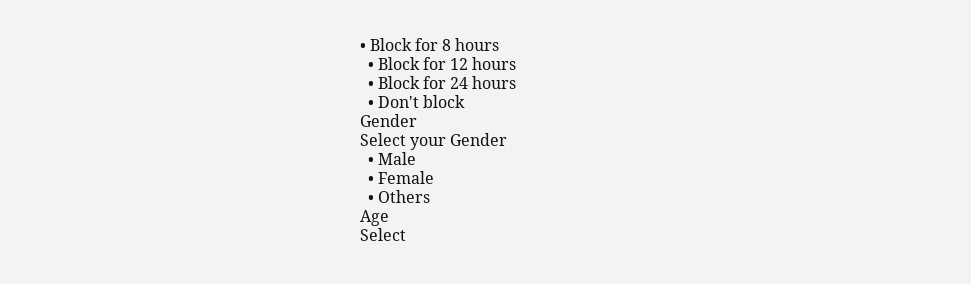• Block for 8 hours
  • Block for 12 hours
  • Block for 24 hours
  • Don't block
Gender
Select your Gender
  • Male
  • Female
  • Others
Age
Select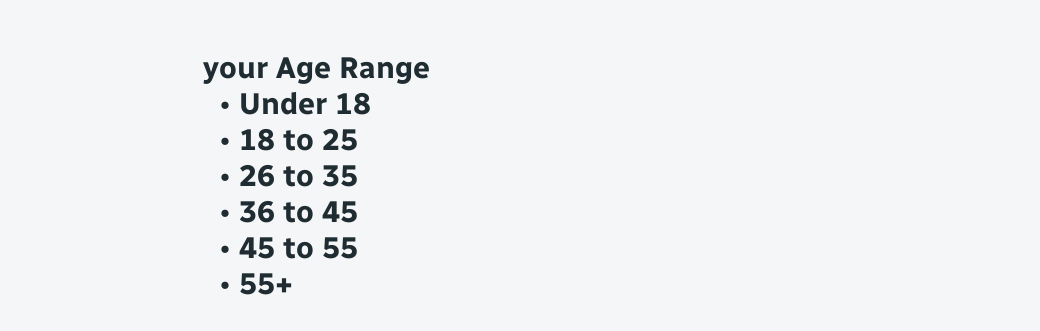your Age Range
  • Under 18
  • 18 to 25
  • 26 to 35
  • 36 to 45
  • 45 to 55
  • 55+